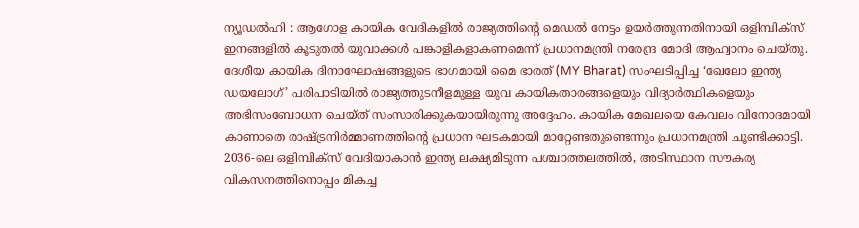ന്യൂഡൽഹി : ആഗോള കായിക വേദികളിൽ രാജ്യത്തിന്റെ മെഡൽ നേട്ടം ഉയർത്തുന്നതിനായി ഒളിമ്പിക്സ് ഇനങ്ങളിൽ കൂടുതൽ യുവാക്കൾ പങ്കാളികളാകണമെന്ന് പ്രധാനമന്ത്രി നരേന്ദ്ര മോദി ആഹ്വാനം ചെയ്തു. ദേശീയ കായിക ദിനാഘോഷങ്ങളുടെ ഭാഗമായി മൈ ഭാരത് (MY Bharat) സംഘടിപ്പിച്ച ‘ഖേലോ ഇന്ത്യ ഡയലോഗ്’ പരിപാടിയിൽ രാജ്യത്തുടനീളമുള്ള യുവ കായികതാരങ്ങളെയും വിദ്യാർത്ഥികളെയും അഭിസംബോധന ചെയ്ത് സംസാരിക്കുകയായിരുന്നു അദ്ദേഹം. കായിക മേഖലയെ കേവലം വിനോദമായി കാണാതെ രാഷ്ട്രനിർമ്മാണത്തിന്റെ പ്രധാന ഘടകമായി മാറ്റേണ്ടതുണ്ടെന്നും പ്രധാനമന്ത്രി ചൂണ്ടിക്കാട്ടി.
2036-ലെ ഒളിമ്പിക്സ് വേദിയാകാൻ ഇന്ത്യ ലക്ഷ്യമിടുന്ന പശ്ചാത്തലത്തിൽ, അടിസ്ഥാന സൗകര്യ വികസനത്തിനൊപ്പം മികച്ച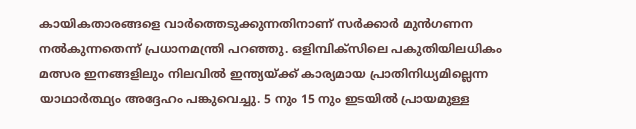കായികതാരങ്ങളെ വാർത്തെടുക്കുന്നതിനാണ് സർക്കാർ മുൻഗണന നൽകുന്നതെന്ന് പ്രധാനമന്ത്രി പറഞ്ഞു. ഒളിമ്പിക്സിലെ പകുതിയിലധികം മത്സര ഇനങ്ങളിലും നിലവിൽ ഇന്ത്യയ്ക്ക് കാര്യമായ പ്രാതിനിധ്യമില്ലെന്ന യാഥാർത്ഥ്യം അദ്ദേഹം പങ്കുവെച്ചു. 5 നും 15 നും ഇടയിൽ പ്രായമുള്ള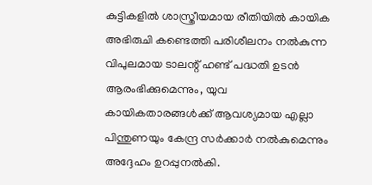കുട്ടികളിൽ ശാസ്ത്രീയമായ രീതിയിൽ കായിക അഭിരുചി കണ്ടെത്തി പരിശീലനം നൽകുന്ന വിപുലമായ ടാലന്റ് ഹണ്ട് പദ്ധതി ഉടൻ ആരംഭിക്കുമെന്നും, യുവ കായികതാരങ്ങൾക്ക് ആവശ്യമായ എല്ലാ പിന്തുണയും കേന്ദ്ര സർക്കാർ നൽകുമെന്നും അദ്ദേഹം ഉറപ്പുനൽകി.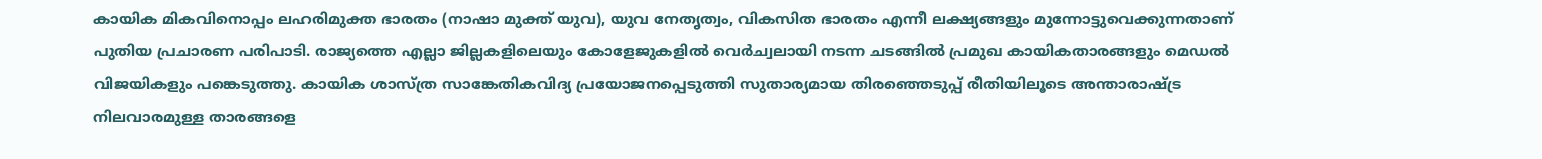കായിക മികവിനൊപ്പം ലഹരിമുക്ത ഭാരതം (നാഷാ മുക്ത് യുവ), യുവ നേതൃത്വം, വികസിത ഭാരതം എന്നീ ലക്ഷ്യങ്ങളും മുന്നോട്ടുവെക്കുന്നതാണ് പുതിയ പ്രചാരണ പരിപാടി. രാജ്യത്തെ എല്ലാ ജില്ലകളിലെയും കോളേജുകളിൽ വെർച്വലായി നടന്ന ചടങ്ങിൽ പ്രമുഖ കായികതാരങ്ങളും മെഡൽ വിജയികളും പങ്കെടുത്തു. കായിക ശാസ്ത്ര സാങ്കേതികവിദ്യ പ്രയോജനപ്പെടുത്തി സുതാര്യമായ തിരഞ്ഞെടുപ്പ് രീതിയിലൂടെ അന്താരാഷ്ട്ര നിലവാരമുള്ള താരങ്ങളെ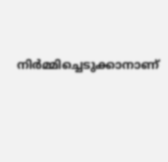നിർമ്മിച്ചെടുക്കാനാണ്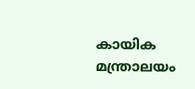കായിക മന്ത്രാലയം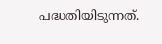പദ്ധതിയിടുന്നത്.